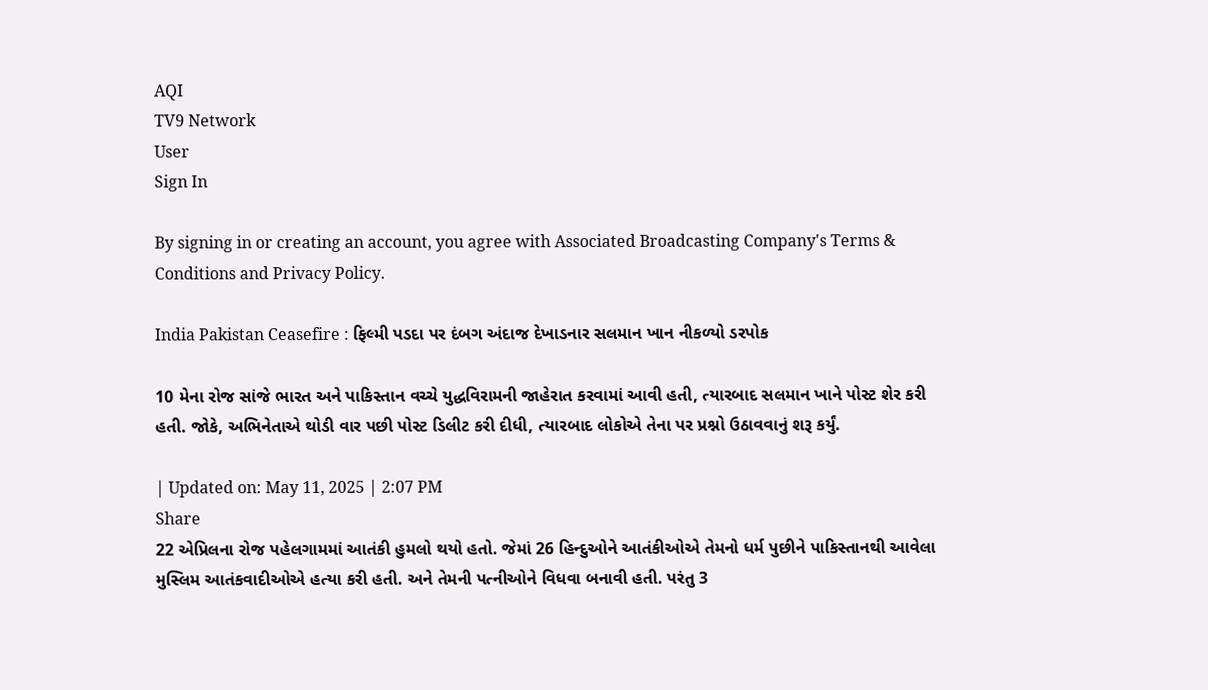AQI
TV9 Network
User
Sign In

By signing in or creating an account, you agree with Associated Broadcasting Company's Terms & Conditions and Privacy Policy.

India Pakistan Ceasefire : ફિલ્મી પડદા પર દંબગ અંદાજ દેખાડનાર સલમાન ખાન નીકળ્યો ડરપોક

10 મેના રોજ સાંજે ભારત અને પાકિસ્તાન વચ્ચે યુદ્ધવિરામની જાહેરાત કરવામાં આવી હતી, ત્યારબાદ સલમાન ખાને પોસ્ટ શેર કરી હતી. જોકે, અભિનેતાએ થોડી વાર પછી પોસ્ટ ડિલીટ કરી દીધી, ત્યારબાદ લોકોએ તેના પર પ્રશ્નો ઉઠાવવાનું શરૂ કર્યું.

| Updated on: May 11, 2025 | 2:07 PM
Share
22 એપ્રિલના રોજ પહેલગામમાં આતંકી હુમલો થયો હતો. જેમાં 26 હિન્દુઓને આતંકીઓએ તેમનો ધર્મ પુછીને પાકિસ્તાનથી આવેલા મુસ્લિમ આતંકવાદીઓએ હત્યા કરી હતી. અને તેમની પત્નીઓને વિધવા બનાવી હતી. પરંતુ 3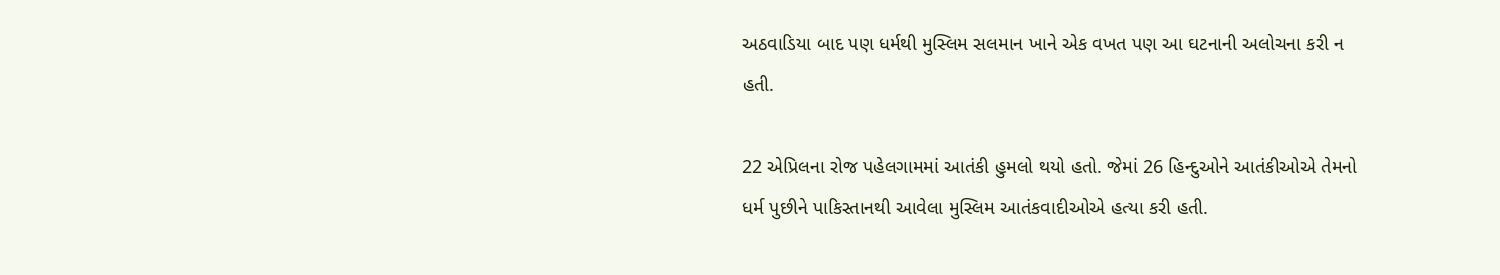અઠવાડિયા બાદ પણ ધર્મથી મુસ્લિમ સલમાન ખાને એક વખત પણ આ ઘટનાની અલોચના કરી ન હતી.

22 એપ્રિલના રોજ પહેલગામમાં આતંકી હુમલો થયો હતો. જેમાં 26 હિન્દુઓને આતંકીઓએ તેમનો ધર્મ પુછીને પાકિસ્તાનથી આવેલા મુસ્લિમ આતંકવાદીઓએ હત્યા કરી હતી.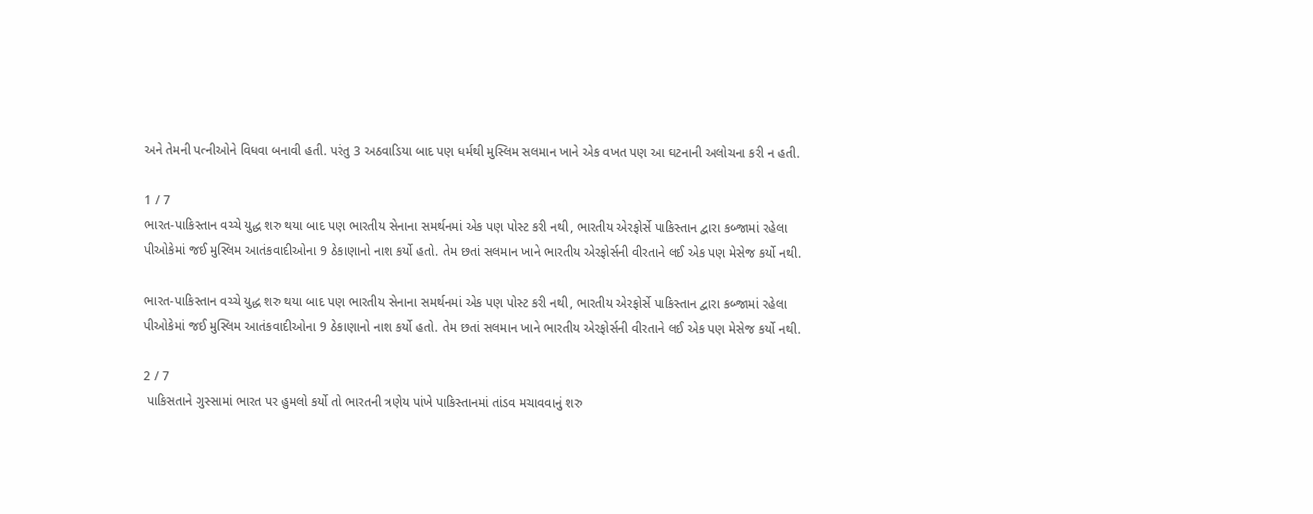અને તેમની પત્નીઓને વિધવા બનાવી હતી. પરંતુ 3 અઠવાડિયા બાદ પણ ધર્મથી મુસ્લિમ સલમાન ખાને એક વખત પણ આ ઘટનાની અલોચના કરી ન હતી.

1 / 7
ભારત-પાકિસ્તાન વચ્ચે યુદ્ધ શરુ થયા બાદ પણ ભારતીય સેનાના સમર્થનમાં એક પણ પોસ્ટ કરી નથી, ભારતીય એરફોર્સે પાકિસ્તાન દ્વારા કબ્જામાં રહેલા પીઓકેમાં જઈ મુસ્લિમ આતંકવાદીઓના 9 ઠેકાણાનો નાશ કર્યો હતો. તેમ છતાં સલમાન ખાને ભારતીય એરફોર્સની વીરતાને લઈ એક પણ મેસેજ કર્યો નથી.

ભારત-પાકિસ્તાન વચ્ચે યુદ્ધ શરુ થયા બાદ પણ ભારતીય સેનાના સમર્થનમાં એક પણ પોસ્ટ કરી નથી, ભારતીય એરફોર્સે પાકિસ્તાન દ્વારા કબ્જામાં રહેલા પીઓકેમાં જઈ મુસ્લિમ આતંકવાદીઓના 9 ઠેકાણાનો નાશ કર્યો હતો. તેમ છતાં સલમાન ખાને ભારતીય એરફોર્સની વીરતાને લઈ એક પણ મેસેજ કર્યો નથી.

2 / 7
 પાકિસતાને ગુસ્સામાં ભારત પર હુમલો કર્યો તો ભારતની ત્રણેય પાંખે પાકિસ્તાનમાં તાંડવ મચાવવાનું શરુ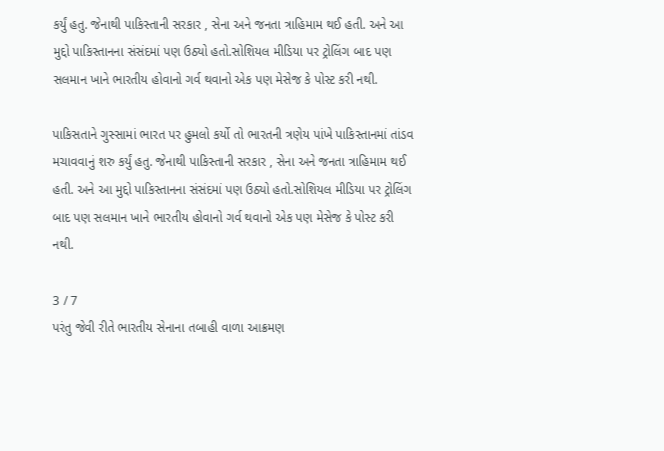કર્યું હતુ. જેનાથી પાકિસ્તાની સરકાર , સેના અને જનતા ત્રાહિમામ થઈ હતી. અને આ  મુદ્દો પાકિસ્તાનના સંસંદમાં પણ ઉઠ્યો હતો.સોશિયલ મીડિયા પર ટ્રોલિંગ બાદ પણ સલમાન ખાને ભારતીય હોવાનો ગર્વ થવાનો એક પણ મેસેજ કે પોસ્ટ કરી નથી.

પાકિસતાને ગુસ્સામાં ભારત પર હુમલો કર્યો તો ભારતની ત્રણેય પાંખે પાકિસ્તાનમાં તાંડવ મચાવવાનું શરુ કર્યું હતુ. જેનાથી પાકિસ્તાની સરકાર , સેના અને જનતા ત્રાહિમામ થઈ હતી. અને આ મુદ્દો પાકિસ્તાનના સંસંદમાં પણ ઉઠ્યો હતો.સોશિયલ મીડિયા પર ટ્રોલિંગ બાદ પણ સલમાન ખાને ભારતીય હોવાનો ગર્વ થવાનો એક પણ મેસેજ કે પોસ્ટ કરી નથી.

3 / 7
પરંતુ જેવી રીતે ભારતીય સેનાના તબાહી વાળા આક્રમણ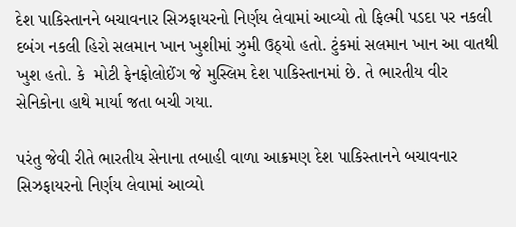દેશ પાકિસ્તાનને બચાવનાર સિઝફાયરનો નિર્ણય લેવામાં આવ્યો તો ફિલ્મી પડદા પર નકલી દબંગ નકલી હિરો સલમાન ખાન ખુશીમાં ઝુમી ઉઠ્યો હતો. ટુંકમાં સલમાન ખાન આ વાતથી ખુશ હતો. કે  મોટી ફેનફોલોઈંગ જે મુસ્લિમ દેશ પાકિસ્તાનમાં છે. તે ભારતીય વીર સેનિકોના હાથે માર્યા જતા બચી ગયા.

પરંતુ જેવી રીતે ભારતીય સેનાના તબાહી વાળા આક્રમણ દેશ પાકિસ્તાનને બચાવનાર સિઝફાયરનો નિર્ણય લેવામાં આવ્યો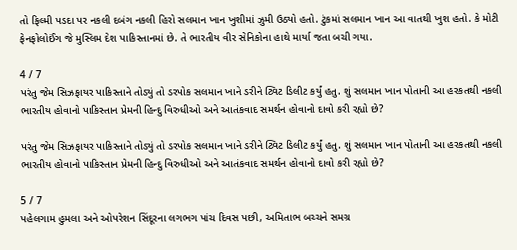તો ફિલ્મી પડદા પર નકલી દબંગ નકલી હિરો સલમાન ખાન ખુશીમાં ઝુમી ઉઠ્યો હતો. ટુંકમાં સલમાન ખાન આ વાતથી ખુશ હતો. કે મોટી ફેનફોલોઈંગ જે મુસ્લિમ દેશ પાકિસ્તાનમાં છે. તે ભારતીય વીર સેનિકોના હાથે માર્યા જતા બચી ગયા.

4 / 7
પરંતુ જેમ સિઝફાયર પાકિસ્તાને તોડ્યું તો ડરપોક સલમાન ખાને ડરીને ટ્વિટ ડિલીટ કર્યું હતુ. શું સલમાન ખાન પોતાની આ હરકતથી નકલી ભારતીય હોવાનો પાકિસ્તાન પ્રેમની હિન્દુ વિરુધીઓ અને આતંકવાદ સમર્થન હોવાનો દાવો કરી રહ્યો છે?

પરંતુ જેમ સિઝફાયર પાકિસ્તાને તોડ્યું તો ડરપોક સલમાન ખાને ડરીને ટ્વિટ ડિલીટ કર્યું હતુ. શું સલમાન ખાન પોતાની આ હરકતથી નકલી ભારતીય હોવાનો પાકિસ્તાન પ્રેમની હિન્દુ વિરુધીઓ અને આતંકવાદ સમર્થન હોવાનો દાવો કરી રહ્યો છે?

5 / 7
પહેલગામ હુમલા અને ઓપરેશન સિંદૂરના લગભગ પાંચ દિવસ પછી, અમિતાભ બચ્ચને સમગ્ર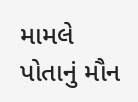મામલે પોતાનું મૌન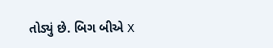તોડ્યું છે. બિગ બીએ X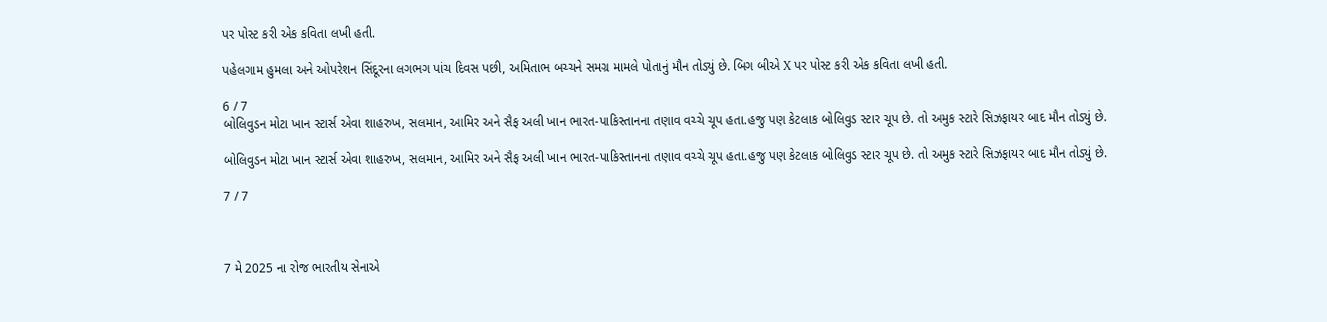પર પોસ્ટ કરી એક કવિતા લખી હતી.

પહેલગામ હુમલા અને ઓપરેશન સિંદૂરના લગભગ પાંચ દિવસ પછી, અમિતાભ બચ્ચને સમગ્ર મામલે પોતાનું મૌન તોડ્યું છે. બિગ બીએ X પર પોસ્ટ કરી એક કવિતા લખી હતી.

6 / 7
બોલિવુડન મોટા ખાન સ્ટાર્સ એવા શાહરુખ, સલમાન, આમિર અને સૈફ અલી ખાન ભારત-પાકિસ્તાનના તણાવ વચ્ચે ચૂપ હતા.હજુ પણ કેટલાક બોલિવુડ સ્ટાર ચૂપ છે. તો અમુક સ્ટારે સિઝફાયર બાદ મૌન તોડ્યું છે.

બોલિવુડન મોટા ખાન સ્ટાર્સ એવા શાહરુખ, સલમાન, આમિર અને સૈફ અલી ખાન ભારત-પાકિસ્તાનના તણાવ વચ્ચે ચૂપ હતા.હજુ પણ કેટલાક બોલિવુડ સ્ટાર ચૂપ છે. તો અમુક સ્ટારે સિઝફાયર બાદ મૌન તોડ્યું છે.

7 / 7



7 મે 2025 ના રોજ ભારતીય સેનાએ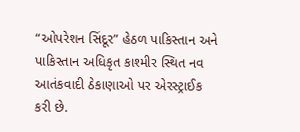“ઓપરેશન સિંદૂર” હેઠળ પાકિસ્તાન અને પાકિસ્તાન અધિકૃત કાશ્મીર સ્થિત નવ આતંકવાદી ઠેકાણાઓ પર એરસ્ટ્રાઈક કરી છે.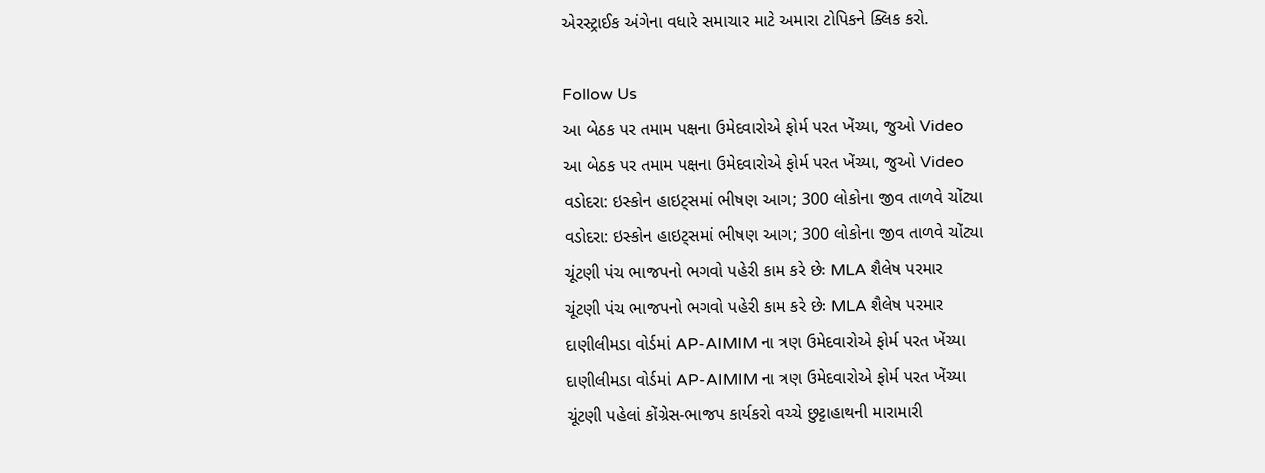એરસ્ટ્રાઈક અંગેના વધારે સમાચાર માટે અમારા ટોપિકને ક્લિક કરો.

Follow Us
આ બેઠક પર તમામ પક્ષના ઉમેદવારોએ ફોર્મ પરત ખેંચ્યા, જુઓ Video
આ બેઠક પર તમામ પક્ષના ઉમેદવારોએ ફોર્મ પરત ખેંચ્યા, જુઓ Video
વડોદરા: ઇસ્કોન હાઇટ્સમાં ભીષણ આગ; 300 લોકોના જીવ તાળવે ચોંટ્યા
વડોદરા: ઇસ્કોન હાઇટ્સમાં ભીષણ આગ; 300 લોકોના જીવ તાળવે ચોંટ્યા
ચૂંટણી પંચ ભાજપનો ભગવો પહેરી કામ કરે છેઃ MLA શૈલેષ પરમાર
ચૂંટણી પંચ ભાજપનો ભગવો પહેરી કામ કરે છેઃ MLA શૈલેષ પરમાર
દાણીલીમડા વોર્ડમાં AP-AIMIM ના ત્રણ ઉમેદવારોએ ફોર્મ પરત ખેંચ્યા
દાણીલીમડા વોર્ડમાં AP-AIMIM ના ત્રણ ઉમેદવારોએ ફોર્મ પરત ખેંચ્યા
ચૂંટણી પહેલાં કોંગ્રેસ-ભાજપ કાર્યકરો વચ્ચે છુટ્ટાહાથની મારામારી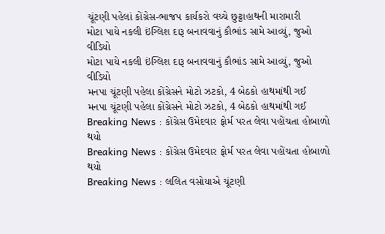ચૂંટણી પહેલાં કોંગ્રેસ-ભાજપ કાર્યકરો વચ્ચે છુટ્ટાહાથની મારામારી
મોટા પાયે નકલી ઇંગ્લિશ દારૂ બનાવવાનું કૌભાંડ સામે આવ્યું, જુઓ વીડિયો
મોટા પાયે નકલી ઇંગ્લિશ દારૂ બનાવવાનું કૌભાંડ સામે આવ્યું, જુઓ વીડિયો
મનપા ચૂંટણી પહેલા કોંગ્રેસને મોટો ઝટકો, 4 બેઠકો હાથમાંથી ગઈ
મનપા ચૂંટણી પહેલા કોંગ્રેસને મોટો ઝટકો, 4 બેઠકો હાથમાંથી ગઈ
Breaking News : કોંગ્રેસ ઉમેદવાર ફોર્મ પરત લેવા પહોંચતા હોબાળો થયો
Breaking News : કોંગ્રેસ ઉમેદવાર ફોર્મ પરત લેવા પહોંચતા હોબાળો થયો
Breaking News : લલિત વસોયાએ ચૂંટણી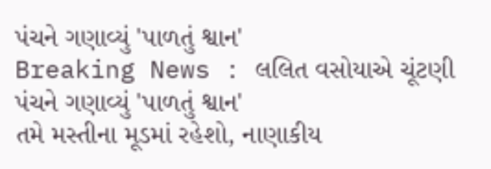પંચને ગણાવ્યું 'પાળતું શ્વાન'
Breaking News : લલિત વસોયાએ ચૂંટણી પંચને ગણાવ્યું 'પાળતું શ્વાન'
તમે મસ્તીના મૂડમાં રહેશો, નાણાકીય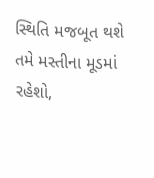સ્થિતિ મજબૂત થશે
તમે મસ્તીના મૂડમાં રહેશો,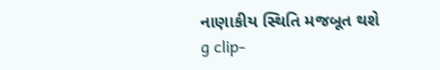નાણાકીય સ્થિતિ મજબૂત થશે
g clip-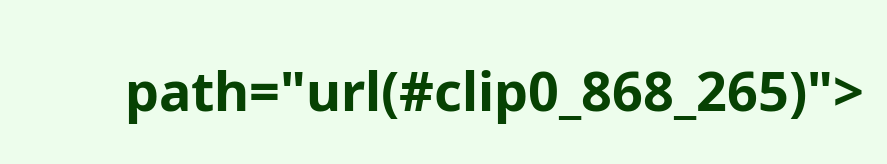path="url(#clip0_868_265)">